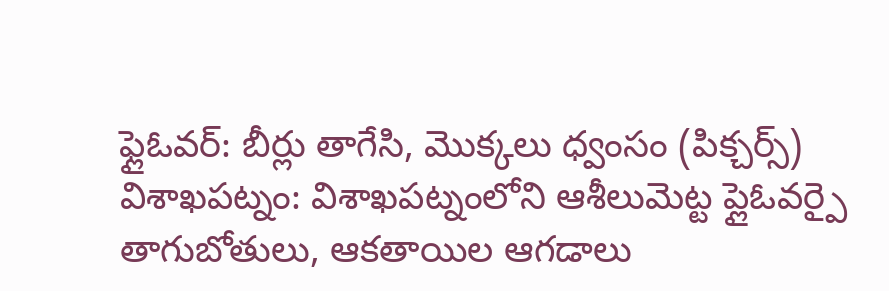ఫ్లైఓవర్: బీర్లు తాగేసి, మొక్కలు ధ్వంసం (పిక్చర్స్)
విశాఖపట్నం: విశాఖపట్నంలోని ఆశీలుమెట్ట ప్లైఓవర్పై తాగుబోతులు, ఆకతాయిల ఆగడాలు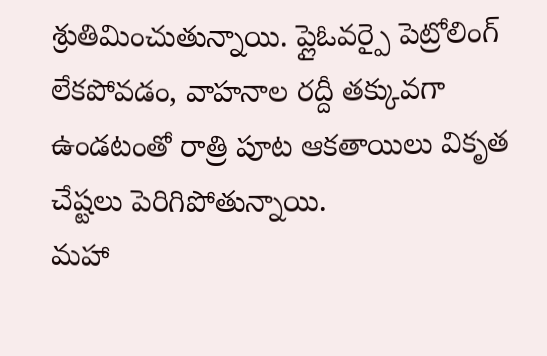శ్రుతిమించుతున్నాయి. ప్లైఓవర్పై పెట్రోలింగ్ లేకపోవడం, వాహనాల రద్దీ తక్కువగా ఉండటంతో రాత్రి పూట ఆకతాయిలు వికృత చేష్టలు పెరిగిపోతున్నాయి.
మహా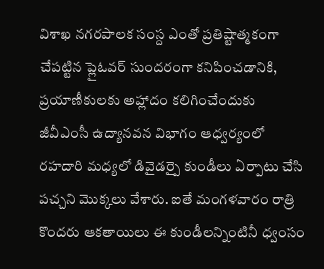విశాఖ నగరపాలక సంస్ద ఎంతో ప్రతిష్టాత్మకంగా చేపట్టిన ప్లైఓవర్ సుందరంగా కనిపించడానికి, ప్రయాణీకులకు అహ్లాదం కలిగించేందుకు జీవీఎంసీ ఉద్యానవన విభాగం ఆధ్వర్యంలో రహదారి మధ్యలో డివైడర్పై కుండీలు ఏర్పాటు చేసి పచ్చని మొక్కలు వేశారు. ఐతే మంగళవారం రాత్రి కొందరు ఆకతాయిలు ఈ కుండీలన్నింటినీ ధ్వంసం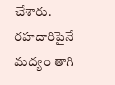చేశారు. రహదారిపైనే మద్యం తాగి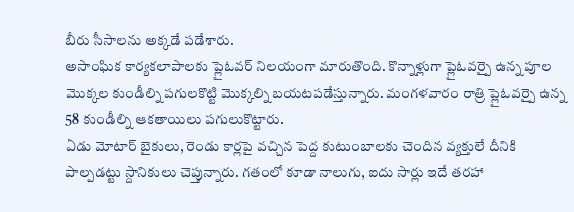బీరు సీసాలను అక్కడే పడేశారు.
అసాంఘిక కార్యకలాపాలకు ప్లైఓవర్ నిలయంగా మారుతొంది. కొన్నాళ్లుగా ప్లైఓవర్పై ఉన్న పూల మొక్కల కుండీల్ని పగులకొట్టి మొక్కల్ని బయటపడేస్తున్నారు. మంగళవారం రాత్రి ప్లైఓవర్పై ఉన్న 58 కుండీల్ని ఆకతాయిలు పగులుకొట్టారు.
ఏడు మోటార్ బైకులు, రెండు కార్లపై వచ్చిన పెద్ద కుటుంబాలకు చెందిన వ్యక్తులే దీనికి పాల్పడట్టు స్దానికులు చెప్తున్నారు. గతంలో కూడా నాలుగు, ఐదు సార్లు ఇదే తరహా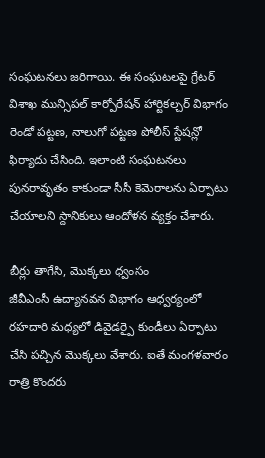సంఘటనలు జరిగాయి. ఈ సంఘటలపై గ్రేటర్ విశాఖ మున్సిపల్ కార్పోరేషన్ హార్టికల్చర్ విభాగం రెండో పట్టణ, నాలుగో పట్టణ పోలీస్ స్టేషన్లో ఫిర్యాదు చేసింది. ఇలాంటి సంఘటనలు పునరావృతం కాకుండా సీసీ కెమెరాలను ఏర్పాటు చేయాలని స్దానికులు ఆందోళన వ్యక్తం చేశారు.

బీర్లు తాగేసి, మొక్కలు ధ్వంసం
జీవీఎంసీ ఉద్యానవన విభాగం ఆధ్వర్యంలో రహదారి మధ్యలో డివైడర్పై కుండీలు ఏర్పాటు చేసి పచ్చిన మొక్కలు వేశారు. ఐతే మంగళవారం రాత్రి కొందరు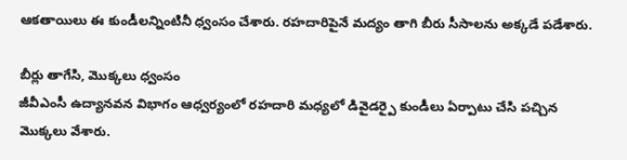ఆకతాయిలు ఈ కుండీలన్నింటినీ ధ్వంసం చేశారు. రహదారిపైనే మద్యం తాగి బీరు సీసాలను అక్కడే పడేశారు.

బీర్లు తాగేసి, మొక్కలు ధ్వంసం
జీవీఎంసీ ఉద్యానవన విభాగం ఆధ్వర్యంలో రహదారి మధ్యలో డివైడర్పై కుండీలు ఏర్పాటు చేసి పచ్చిన మొక్కలు వేశారు.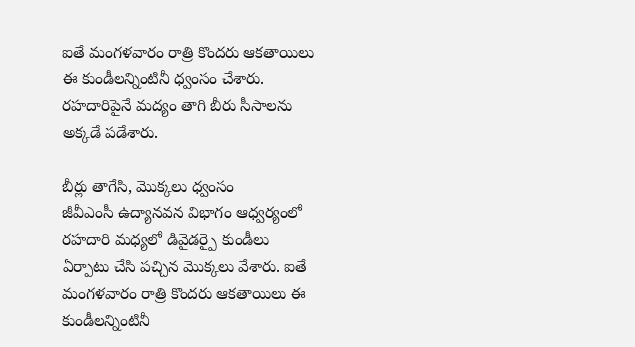ఐతే మంగళవారం రాత్రి కొందరు ఆకతాయిలు ఈ కుండీలన్నింటినీ ధ్వంసం చేశారు. రహదారిపైనే మద్యం తాగి బీరు సీసాలను అక్కడే పడేశారు.

బీర్లు తాగేసి, మొక్కలు ధ్వంసం
జీవీఎంసీ ఉద్యానవన విభాగం ఆధ్వర్యంలో రహదారి మధ్యలో డివైడర్పై కుండీలు ఏర్పాటు చేసి పచ్చిన మొక్కలు వేశారు. ఐతే మంగళవారం రాత్రి కొందరు ఆకతాయిలు ఈ కుండీలన్నింటినీ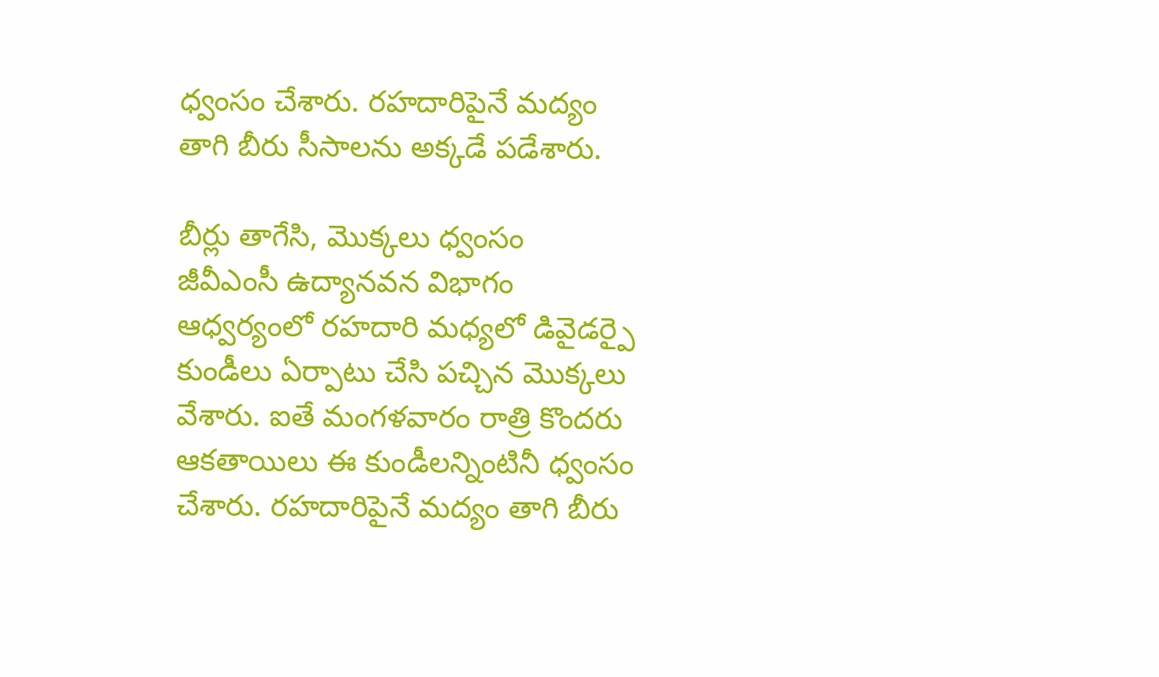ధ్వంసం చేశారు. రహదారిపైనే మద్యం తాగి బీరు సీసాలను అక్కడే పడేశారు.

బీర్లు తాగేసి, మొక్కలు ధ్వంసం
జీవీఎంసీ ఉద్యానవన విభాగం ఆధ్వర్యంలో రహదారి మధ్యలో డివైడర్పై కుండీలు ఏర్పాటు చేసి పచ్చిన మొక్కలు వేశారు. ఐతే మంగళవారం రాత్రి కొందరు ఆకతాయిలు ఈ కుండీలన్నింటినీ ధ్వంసం చేశారు. రహదారిపైనే మద్యం తాగి బీరు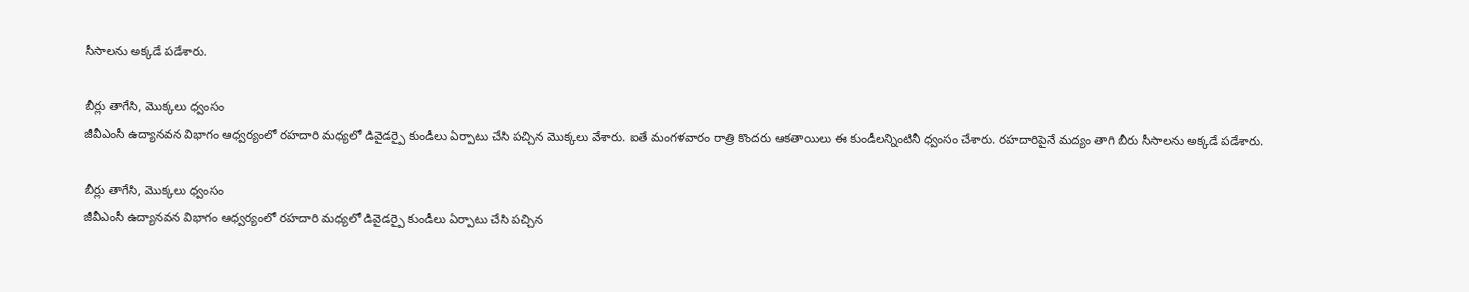సీసాలను అక్కడే పడేశారు.

బీర్లు తాగేసి, మొక్కలు ధ్వంసం
జీవీఎంసీ ఉద్యానవన విభాగం ఆధ్వర్యంలో రహదారి మధ్యలో డివైడర్పై కుండీలు ఏర్పాటు చేసి పచ్చిన మొక్కలు వేశారు. ఐతే మంగళవారం రాత్రి కొందరు ఆకతాయిలు ఈ కుండీలన్నింటినీ ధ్వంసం చేశారు. రహదారిపైనే మద్యం తాగి బీరు సీసాలను అక్కడే పడేశారు.

బీర్లు తాగేసి, మొక్కలు ధ్వంసం
జీవీఎంసీ ఉద్యానవన విభాగం ఆధ్వర్యంలో రహదారి మధ్యలో డివైడర్పై కుండీలు ఏర్పాటు చేసి పచ్చిన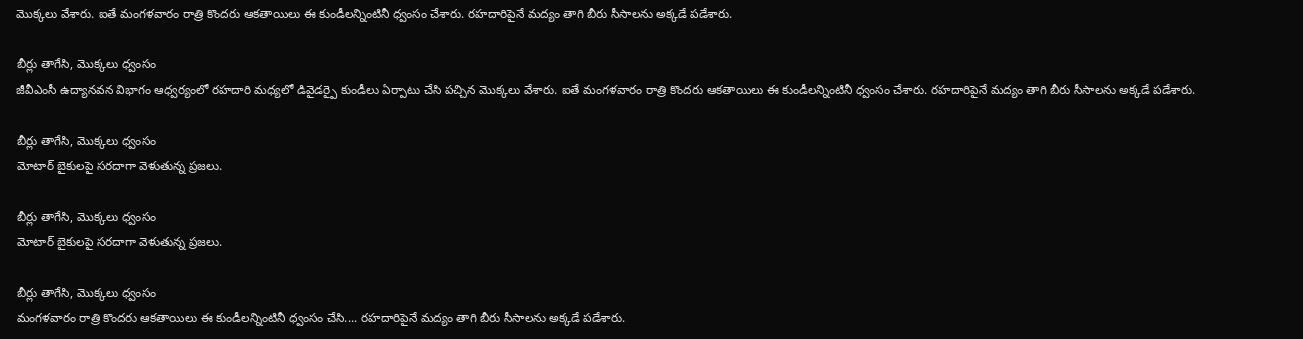మొక్కలు వేశారు. ఐతే మంగళవారం రాత్రి కొందరు ఆకతాయిలు ఈ కుండీలన్నింటినీ ధ్వంసం చేశారు. రహదారిపైనే మద్యం తాగి బీరు సీసాలను అక్కడే పడేశారు.

బీర్లు తాగేసి, మొక్కలు ధ్వంసం
జీవీఎంసీ ఉద్యానవన విభాగం ఆధ్వర్యంలో రహదారి మధ్యలో డివైడర్పై కుండీలు ఏర్పాటు చేసి పచ్చిన మొక్కలు వేశారు. ఐతే మంగళవారం రాత్రి కొందరు ఆకతాయిలు ఈ కుండీలన్నింటినీ ధ్వంసం చేశారు. రహదారిపైనే మద్యం తాగి బీరు సీసాలను అక్కడే పడేశారు.

బీర్లు తాగేసి, మొక్కలు ధ్వంసం
మోటార్ బైకులపై సరదాగా వెళుతున్న ప్రజలు.

బీర్లు తాగేసి, మొక్కలు ధ్వంసం
మోటార్ బైకులపై సరదాగా వెళుతున్న ప్రజలు.

బీర్లు తాగేసి, మొక్కలు ధ్వంసం
మంగళవారం రాత్రి కొందరు ఆకతాయిలు ఈ కుండీలన్నింటినీ ధ్వంసం చేసి.... రహదారిపైనే మద్యం తాగి బీరు సీసాలను అక్కడే పడేశారు.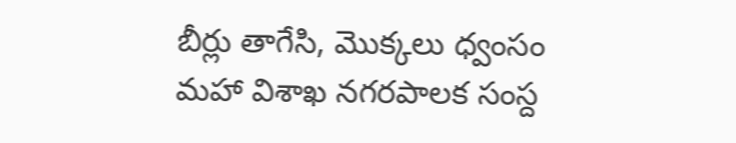బీర్లు తాగేసి, మొక్కలు ధ్వంసం
మహా విశాఖ నగరపాలక సంస్ద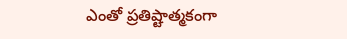ఎంతో ప్రతిష్టాత్మకంగా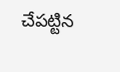చేపట్టిన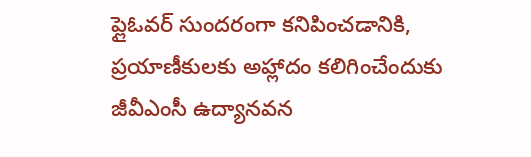ప్లైఓవర్ సుందరంగా కనిపించడానికి, ప్రయాణీకులకు అహ్లాదం కలిగించేందుకు జీవీఎంసీ ఉద్యానవన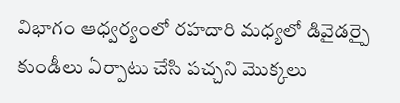విభాగం ఆధ్వర్యంలో రహదారి మధ్యలో డివైడర్పై కుండీలు ఏర్పాటు చేసి పచ్చని మొక్కలు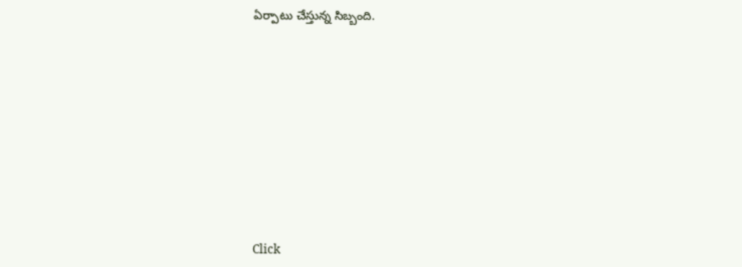ఏర్పాటు చేస్తున్న సిబ్బంది.












Click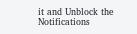it and Unblock the Notifications